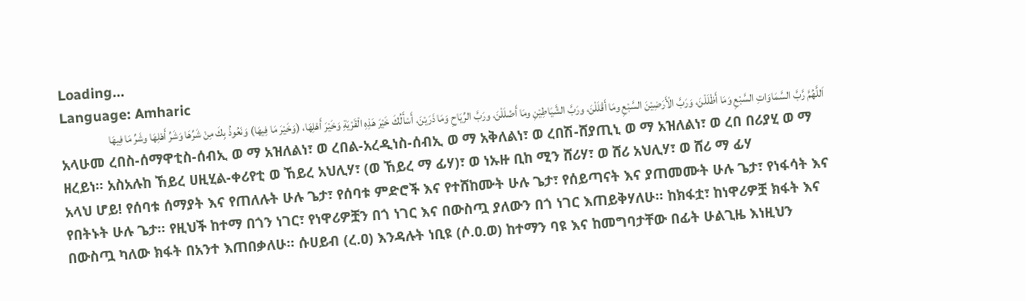Loading...
Language: Amharic
اَللَّهُمَّ رَّبَّ السَّمَاوَاتِ السَّبْعِ وَمَا أَظْلَلْنَ، وَرَبَّ الْأَرَضِيْنَ السَّبْعِ ومَا أَقْلَلْنَ، ورَبَّ الشَّيَاطِيْنِ ومَا أَضْلَلْنَ، ورَبَّ الرِّيَاحِ وَمَا ذَرَيْنَ، أَسْأَلُكَ خَيْرَ هَذِهِ الْقَرْيَةِ وَخَيْرَ أَهْلِهَا، (وَخَيْرَ مَا فِيهَا) وَنَعُوذُ بِكَ مِنْ شَرِّهَا وَشَرِّ أَهْلِهَا وشَرِّ مَا فِيهَا
አላሁመ ረበስ-ሰማዋቲስ-ሰብኢ ወ ማ አዝለልነ፣ ወ ረበል-አረዲነስ-ሰብኢ ወ ማ አቅለልነ፣ ወ ረበሽ-ሸያጢኒ ወ ማ አዝለልነ፣ ወ ረበ በሪያሂ ወ ማ ዘረይነ። አስአሉከ ኸይረ ሀዚሂል-ቀሪየቲ ወ ኸይረ አህሊሃ፣ (ወ ኸይረ ማ ፊሃ)፣ ወ ነኡዙ ቢከ ሚን ሸሪሃ፣ ወ ሸሪ አህሊሃ፣ ወ ሸሪ ማ ፊሃ
አላህ ሆይ! የሰባቱ ሰማያት እና የጠለሉት ሁሉ ጌታ፣ የሰባቱ ምድሮች እና የተሸከሙት ሁሉ ጌታ፣ የሰይጣናት እና ያጠመሙት ሁሉ ጌታ፣ የነፋሳት እና የበትኑት ሁሉ ጌታ። የዚህች ከተማ በጎን ነገር፣ የነዋሪዎቿን በጎ ነገር እና በውስጧ ያለውን በጎ ነገር እጠይቅሃለሁ። ከክፋቷ፣ ከነዋሪዎቿ ክፋት እና በውስጧ ካለው ክፋት በአንተ እጠበቃለሁ። ሱሀይብ (ረ.ዐ) እንዳሉት ነቢዩ (ሶ.ዐ.ወ) ከተማን ባዩ እና ከመግባታቸው በፊት ሁልጊዜ እነዚህን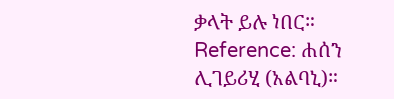ቃላት ይሉ ነበር።
Reference: ሐሰን ሊገይሪሂ (አልባኒ)።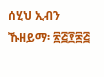ሰሂህ ኢብን ኹዘይማ፡ ፳፭፻፷፭